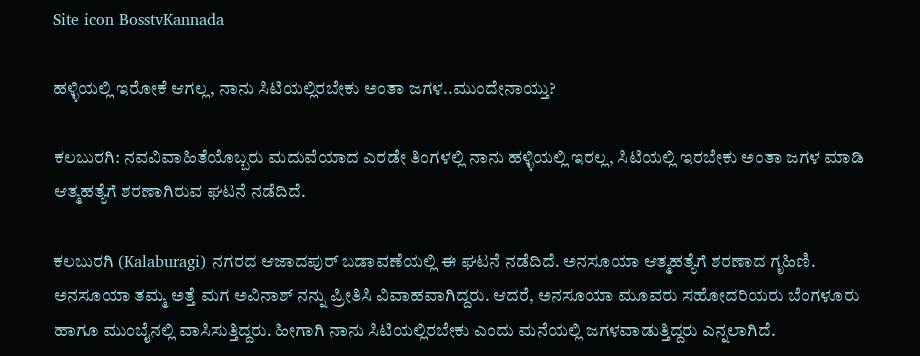Site icon BosstvKannada

ಹಳ್ಳಿಯಲ್ಲಿ ಇರೋಕೆ ಆಗಲ್ಲ, ನಾನು ಸಿಟಿಯಲ್ಲಿರಬೇಕು ಅಂತಾ ಜಗಳ..ಮುಂದೇನಾಯ್ತು?

ಕಲಬುರಗಿ: ನವವಿವಾಹಿತೆಯೊಬ್ಬರು ಮದುವೆಯಾದ ಎರಡೇ ತಿಂಗಳಲ್ಲಿ ನಾನು ಹಳ್ಳಿಯಲ್ಲಿ ಇರಲ್ಲ, ಸಿಟಿಯಲ್ಲಿ ಇರಬೇಕು ಅಂತಾ ಜಗಳ ಮಾಡಿ ಆತ್ಮಹತ್ಯೆಗೆ ಶರಣಾಗಿರುವ ಘಟನೆ ನಡೆದಿದೆ.

ಕಲಬುರಗಿ (Kalaburagi) ನಗರದ ಆಜಾದಪುರ್ ಬಡಾವಣೆಯಲ್ಲಿ ಈ ಘಟನೆ ನಡೆದಿದೆ. ಅನಸೂಯಾ ಆತ್ಮಹತ್ಯೆಗೆ ಶರಣಾದ ಗೃಹಿಣಿ. ಅನಸೂಯಾ ತಮ್ಮ ಅತ್ತೆ ಮಗ ಅವಿನಾಶ್ ನನ್ನು ಪ್ರೀತಿಸಿ ವಿವಾಹವಾಗಿದ್ದರು. ಆದರೆ, ಅನಸೂಯಾ ಮೂವರು ಸಹೋದರಿಯರು ಬೆಂಗಳೂರು ಹಾಗೂ ಮುಂಬೈನಲ್ಲಿ ವಾಸಿಸುತ್ತಿದ್ದರು. ಹೀಗಾಗಿ ನಾನು ಸಿಟಿಯಲ್ಲಿರಬೇಕು ಎಂದು ಮನೆಯಲ್ಲಿ ಜಗಳವಾಡುತ್ತಿದ್ದರು ಎನ್ನಲಾಗಿದೆ.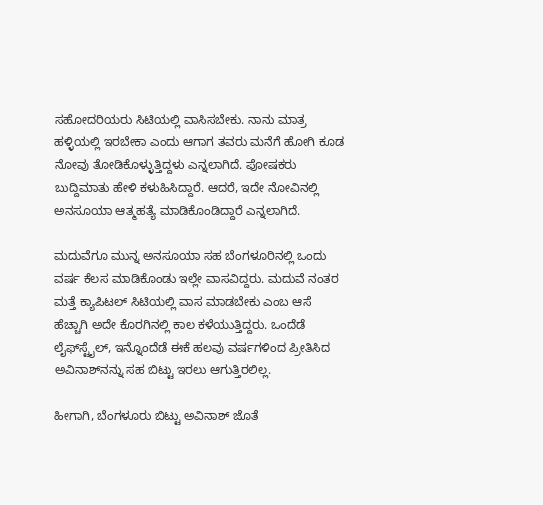ಸಹೋದರಿಯರು ಸಿಟಿಯಲ್ಲಿ ವಾಸಿಸಬೇಕು. ನಾನು ಮಾತ್ರ ಹಳ್ಳಿಯಲ್ಲಿ ಇರಬೇಕಾ ಎಂದು ಆಗಾಗ ತವರು ಮನೆಗೆ ಹೋಗಿ ಕೂಡ ನೋವು ತೋಡಿಕೊಳ್ಳುತ್ತಿದ್ದಳು ಎನ್ನಲಾಗಿದೆ. ಪೋಷಕರು ಬುದ್ದಿಮಾತು ಹೇಳಿ ಕಳುಹಿಸಿದ್ದಾರೆ. ಆದರೆ, ಇದೇ ನೋವಿನಲ್ಲಿ ಅನಸೂಯಾ ಆತ್ಮಹತ್ಯೆ ಮಾಡಿಕೊಂಡಿದ್ದಾರೆ ಎನ್ನಲಾಗಿದೆ.

ಮದುವೆಗೂ ಮುನ್ನ ಅನಸೂಯಾ ಸಹ ಬೆಂಗಳೂರಿನಲ್ಲಿ ಒಂದು ವರ್ಷ ಕೆಲಸ ಮಾಡಿಕೊಂಡು ಇಲ್ಲೇ ವಾಸವಿದ್ದರು. ಮದುವೆ ನಂತರ ಮತ್ತೆ ಕ್ಯಾಪಿಟಲ್ ಸಿಟಿಯಲ್ಲಿ ವಾಸ ಮಾಡಬೇಕು ಎಂಬ ಆಸೆ ಹೆಚ್ಚಾಗಿ ಅದೇ ಕೊರಗಿನಲ್ಲಿ ಕಾಲ ಕಳೆಯುತ್ತಿದ್ದರು. ಒಂದೆಡೆ ಲೈಫ್‌ಸ್ಟೈಲ್, ಇನ್ನೊಂದೆಡೆ ಈಕೆ ಹಲವು ವರ್ಷಗಳಿಂದ ಪ್ರೀತಿಸಿದ ಅವಿನಾಶ್‌ನನ್ನು ಸಹ ಬಿಟ್ಟು ಇರಲು ಆಗುತ್ತಿರಲಿಲ್ಲ.

ಹೀಗಾಗಿ, ಬೆಂಗಳೂರು ಬಿಟ್ಟು ಅವಿನಾಶ್ ಜೊತೆ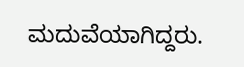ಮದುವೆಯಾಗಿದ್ದರು.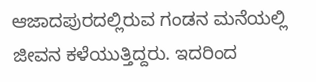ಆಜಾದಪುರದಲ್ಲಿರುವ ಗಂಡನ ಮನೆಯಲ್ಲಿ ಜೀವನ ಕಳೆಯುತ್ತಿದ್ದರು. ಇದರಿಂದ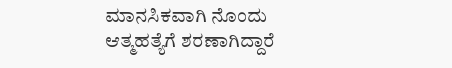ಮಾನಸಿಕವಾಗಿ ನೊಂದು ಆತ್ಮಹತ್ಯೆಗೆ ಶರಣಾಗಿದ್ದಾರೆ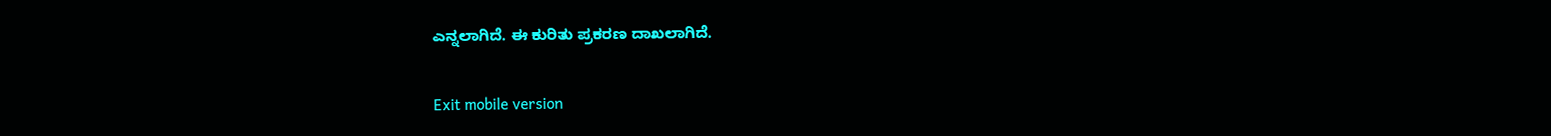ಎನ್ನಲಾಗಿದೆ. ಈ ಕುರಿತು ಪ್ರಕರಣ ದಾಖಲಾಗಿದೆ.

Exit mobile version